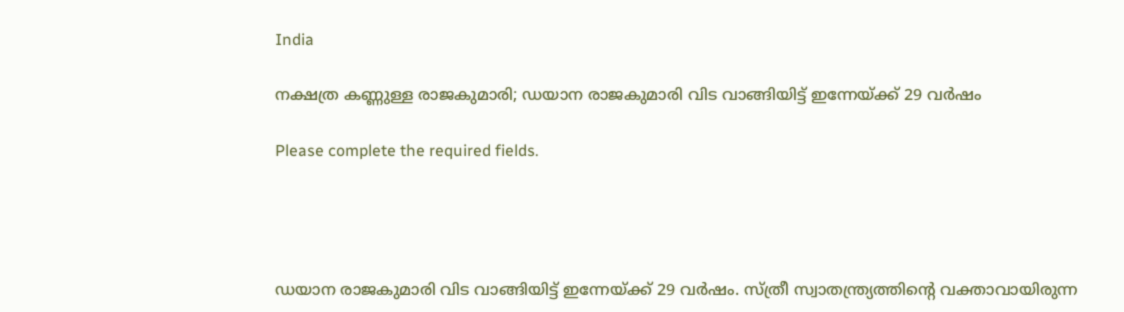India

നക്ഷത്ര കണ്ണുള്ള രാജകുമാരി; ഡയാന രാജകുമാരി വിട വാങ്ങിയിട്ട് ഇന്നേയ്ക്ക് 29 വര്‍ഷം

Please complete the required fields.




ഡയാന രാജകുമാരി വിട വാങ്ങിയിട്ട് ഇന്നേയ്ക്ക് 29 വര്‍ഷം. സ്ത്രീ സ്വാതന്ത്ര്യത്തിന്റെ വക്താവായിരുന്ന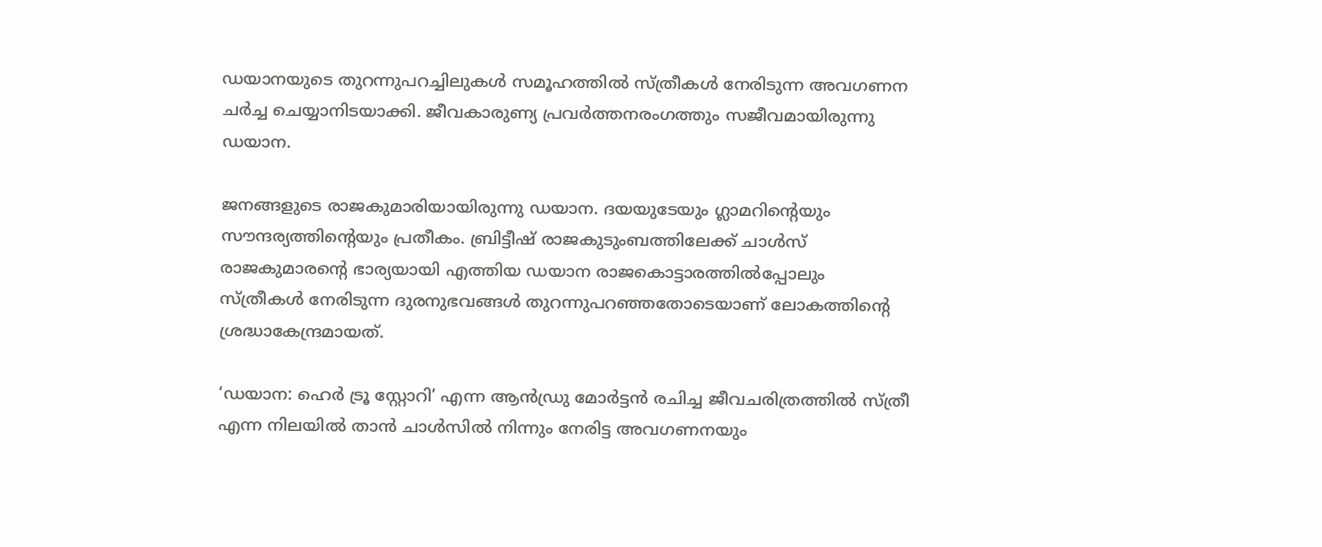ഡയാനയുടെ തുറന്നുപറച്ചിലുകള്‍ സമൂഹത്തില്‍ സ്ത്രീകള്‍ നേരിടുന്ന അവഗണന ചര്‍ച്ച ചെയ്യാനിടയാക്കി. ജീവകാരുണ്യ പ്രവര്‍ത്തനരംഗത്തും സജീവമായിരുന്നു ഡയാന.

ജനങ്ങളുടെ രാജകുമാരിയായിരുന്നു ഡയാന. ദയയുടേയും ഗ്ലാമറിന്റെയും സൗന്ദര്യത്തിന്റെയും പ്രതീകം. ബ്രിട്ടീഷ് രാജകുടുംബത്തിലേക്ക് ചാള്‍സ് രാജകുമാരന്റെ ഭാര്യയായി എത്തിയ ഡയാന രാജകൊട്ടാരത്തില്‍പ്പോലും സ്ത്രീകള്‍ നേരിടുന്ന ദുരനുഭവങ്ങള്‍ തുറന്നുപറഞ്ഞതോടെയാണ് ലോകത്തിന്റെ ശ്രദ്ധാകേന്ദ്രമായത്.

‘ഡയാന: ഹെര്‍ ട്രൂ സ്റ്റോറി’ എന്ന ആന്‍ഡ്രു മോര്‍ട്ടന്‍ രചിച്ച ജീവചരിത്രത്തില്‍ സ്ത്രീ എന്ന നിലയില്‍ താന്‍ ചാള്‍സില്‍ നിന്നും നേരിട്ട അവഗണനയും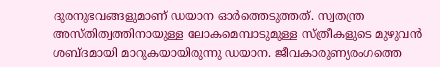ദുരനുഭവങ്ങളുമാണ് ഡയാന ഓര്‍ത്തെടുത്തത്. സ്വതന്ത്ര അസ്തിത്വത്തിനായുള്ള ലോകമെമ്പാടുമുള്ള സ്ത്രീകളുടെ മുഴുവന്‍ ശബ്ദമായി മാറുകയായിരുന്നു ഡയാന. ജീവകാരുണ്യരംഗത്തെ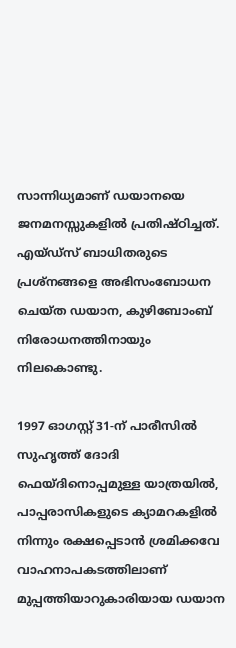സാന്നിധ്യമാണ് ഡയാനയെ ജനമനസ്സുകളില്‍ പ്രതിഷ്ഠിച്ചത്. എയ്ഡ്‌സ് ബാധിതരുടെ പ്രശ്‌നങ്ങളെ അഭിസംബോധന ചെയ്ത ഡയാന, കുഴിബോംബ് നിരോധനത്തിനായും നിലകൊണ്ടു.

1997 ഓഗസ്റ്റ് 31-ന് പാരീസില്‍ സുഹൃത്ത് ദോദി ഫെയ്ദിനൊപ്പമുള്ള യാത്രയില്‍, പാപ്പരാസികളുടെ ക്യാമറകളില്‍ നിന്നും രക്ഷപ്പെടാന്‍ ശ്രമിക്കവേ വാഹനാപകടത്തിലാണ് മുപ്പത്തിയാറുകാരിയായ ഡയാന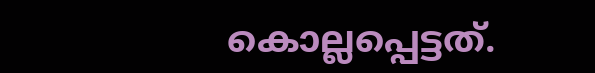കൊല്ലപ്പെട്ടത്.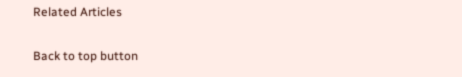Related Articles

Back to top button